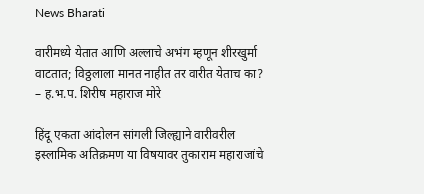News Bharati

वारीमध्ये येतात आणि अल्लाचे अभंग म्हणून शीरखुर्मा वाटतात; विठ्ठलाला मानत नाहीत तर वारीत येताच का? – ह.भ.प. शिरीष महाराज मोरे

हिंदू एकता आंदोलन सांगली जिल्ह्याने वारीवरील इस्लामिक अतिक्रमण या विषयावर तुकाराम महाराजांचे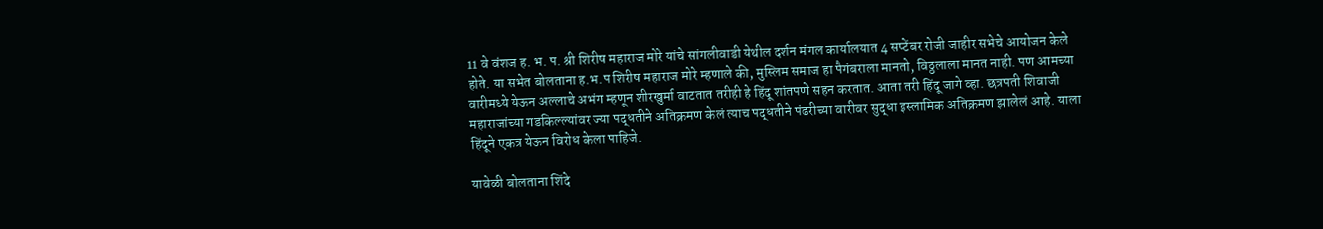11 वे वंशज ह. भ. प. श्री शिरीष महाराज मोरे यांचे सांगलीवाडी येथील दर्शन मंगल कार्यालयात 4 सप्टेंबर रोजी जाहीर सभेचे आयोजन केले होते. या सभेत बोलताना ह.भ.प शिरीष महाराज मोरे म्हणाले की, मुस्लिम समाज हा पैगंबराला मानतो, विठ्ठलाला मानत नाही. पण आमच्या वारीमध्ये येऊन अल्लाचे अभंग म्हणून शीरखुर्मा वाटतात तरीही हे हिंदू शांतपणे सहन करतात. आता तरी हिंदू जागे व्हा. छत्रपती शिवाजी महाराजांच्या गडकिल्ल्यांवर ज्या पद्धतीने अतिक्रमण केलं त्याच पद्धतीने पंढरीच्या वारीवर सुद्धा इस्लामिक अतिक्रमण झालेलं आहे. याला हिंदूने एकत्र येऊन विरोध केला पाहिजे.

यावेळी बोलताना शिंदे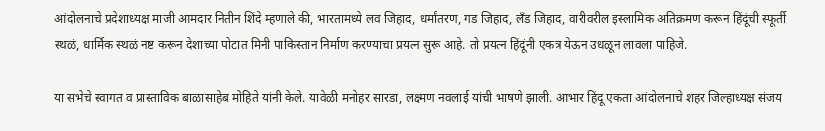आंदोलनाचे प्रदेशाध्यक्ष माजी आमदार नितीन शिंदे म्हणाले की, भारतामध्ये लव जिहाद, धर्मांतरण, गड जिहाद, लँड जिहाद, वारीवरील इस्लामिक अतिक्रमण करून हिंदूंची स्फूर्ती स्थळं, धार्मिक स्थळं नष्ट करून देशाच्या पोटात मिनी पाकिस्तान निर्माण करण्याचा प्रयत्न सुरू आहे. तो प्रयत्न हिंदूंनी एकत्र येऊन उधळून लावला पाहिजे.

या सभेचे स्वागत व प्रास्ताविक बाळासाहेब मोहिते यांनी केले. यावेळी मनोहर सारडा, लक्ष्मण नवलाई यांची भाषणे झाली. आभार हिंदू एकता आंदोलनाचे शहर जिल्हाध्यक्ष संजय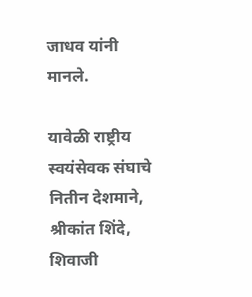जाधव यांनी मानले.

यावेळी राष्ट्रीय स्वयंसेवक संघाचे नितीन देशमाने, श्रीकांत शिंदे, शिवाजी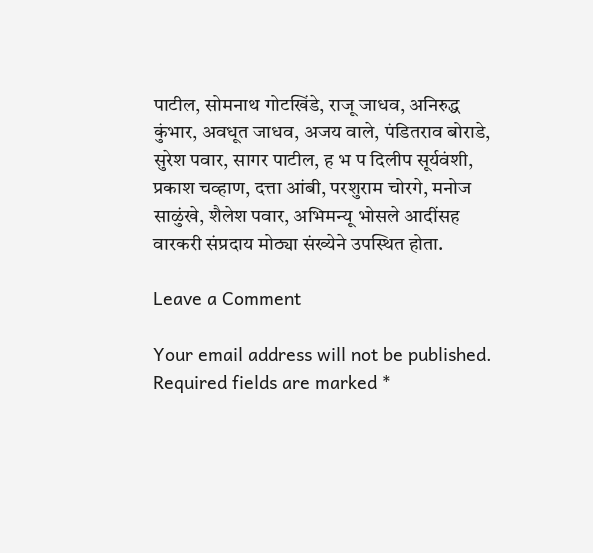पाटील, सोमनाथ गोटखिंडे, राजू जाधव, अनिरुद्ध कुंभार, अवधूत जाधव, अजय वाले, पंडितराव बोराडे, सुरेश पवार, सागर पाटील, ह भ प दिलीप सूर्यवंशी, प्रकाश चव्हाण, दत्ता आंबी, परशुराम चोरगे, मनोज साळुंखे, शैलेश पवार, अभिमन्यू भोसले आदींसह वारकरी संप्रदाय मोठ्या संख्येने उपस्थित होता.

Leave a Comment

Your email address will not be published. Required fields are marked *